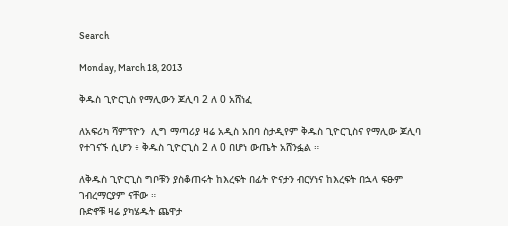Search

Monday, March 18, 2013

ቅዱስ ጊዮርጊስ የማሊውን ጆሊባ 2 ለ 0 አሸነፈ

ለአፍሪካ ሻምፕዮን  ሊግ ማጣሪያ ዛሬ አዲስ አበባ ስታዲየም ቅዱስ ጊዮርጊስና የማሊው ጆሊባ የተገናኙ ሲሆን ፥ ቅዱስ ጊዮርጊስ 2 ለ 0 በሆነ ውጤት አሸንፏል ።

ለቅዱስ ጊዮርጊስ ግቦቹን ያስቆጠሩት ከእረፍት በፊት ዮናታን ብርሃነና ከእረፍት በኋላ ፍፁም ገብረማርያም ናቸው ።
ቡድኖቹ ዛሬ ያካሄዱት ጨዋታ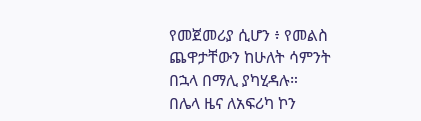የመጀመሪያ ሲሆን ፥ የመልስ ጨዋታቸውን ከሁለት ሳምንት በኋላ በማሊ ያካሂዳሉ።
በሌላ ዜና ለአፍሪካ ኮን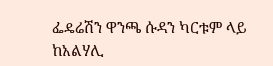ፌዴሬሽን ዋንጫ ሱዳን ካርቱም ላይ ከአልሃሊ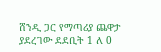ሸንዲ ጋር የማጣሪያ ጨዋታ ያደረገው ደደቢት 1 ለ 0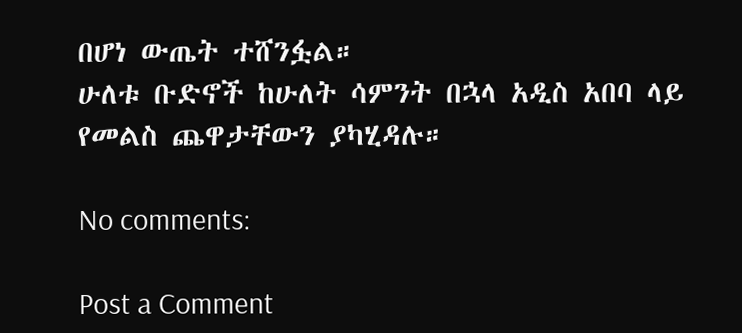በሆነ ውጤት ተሸንፏል።
ሁለቱ ቡድኖች ከሁለት ሳምንት በኋላ አዲስ አበባ ላይ የመልስ ጨዋታቸውን ያካሂዳሉ።

No comments:

Post a Comment